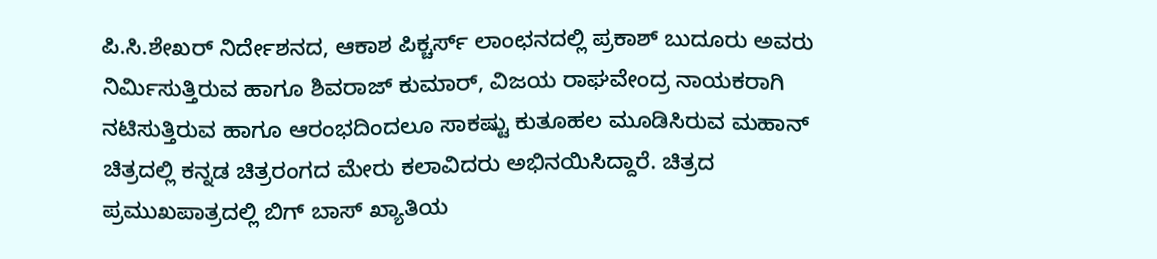ಪಿ.ಸಿ.ಶೇಖರ್ ನಿರ್ದೇಶನದ, ಆಕಾಶ ಪಿಕ್ಚರ್ಸ್ ಲಾಂಛನದಲ್ಲಿ ಪ್ರಕಾಶ್ ಬುದೂರು ಅವರು ನಿರ್ಮಿಸುತ್ತಿರುವ ಹಾಗೂ ಶಿವರಾಜ್ ಕುಮಾರ್, ವಿಜಯ ರಾಘವೇಂದ್ರ ನಾಯಕರಾಗಿ ನಟಿಸುತ್ತಿರುವ ಹಾಗೂ ಆರಂಭದಿಂದಲೂ ಸಾಕಷ್ಟು ಕುತೂಹಲ ಮೂಡಿಸಿರುವ ಮಹಾನ್ ಚಿತ್ರದಲ್ಲಿ ಕನ್ನಡ ಚಿತ್ರರಂಗದ ಮೇರು ಕಲಾವಿದರು ಅಭಿನಯಿಸಿದ್ದಾರೆ. ಚಿತ್ರದ ಪ್ರಮುಖಪಾತ್ರದಲ್ಲಿ ಬಿಗ್ ಬಾಸ್ ಖ್ಯಾತಿಯ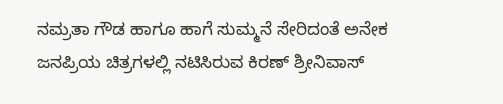ನಮ್ರತಾ ಗೌಡ ಹಾಗೂ ಹಾಗೆ ಸುಮ್ಮನೆ ಸೇರಿದಂತೆ ಅನೇಕ ಜನಪ್ರಿಯ ಚಿತ್ರಗಳಲ್ಲಿ ನಟಿಸಿರುವ ಕಿರಣ್ ಶ್ರೀನಿವಾಸ್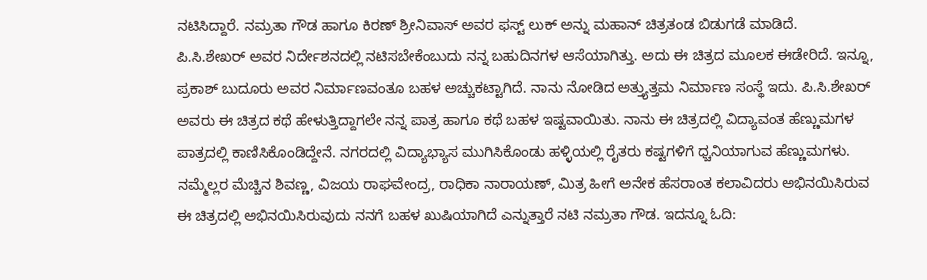ನಟಿಸಿದ್ದಾರೆ. ನಮ್ರತಾ ಗೌಡ ಹಾಗೂ ಕಿರಣ್ ಶ್ರೀನಿವಾಸ್ ಅವರ ಫಸ್ಟ್ ಲುಕ್ ಅನ್ನು ಮಹಾನ್ ಚಿತ್ರತಂಡ ಬಿಡುಗಡೆ ಮಾಡಿದೆ.
ಪಿ.ಸಿ.ಶೇಖರ್ ಅವರ ನಿರ್ದೇಶನದಲ್ಲಿ ನಟಿಸಬೇಕೆಂಬುದು ನನ್ನ ಬಹುದಿನಗಳ ಆಸೆಯಾಗಿತ್ತು. ಅದು ಈ ಚಿತ್ರದ ಮೂಲಕ ಈಡೇರಿದೆ. ಇನ್ನೂ, ಪ್ರಕಾಶ್ ಬುದೂರು ಅವರ ನಿರ್ಮಾಣವಂತೂ ಬಹಳ ಅಚ್ಚುಕಟ್ಟಾಗಿದೆ. ನಾನು ನೋಡಿದ ಅತ್ತ್ಯುತ್ತಮ ನಿರ್ಮಾಣ ಸಂಸ್ಥೆ ಇದು. ಪಿ.ಸಿ.ಶೇಖರ್ ಅವರು ಈ ಚಿತ್ರದ ಕಥೆ ಹೇಳುತ್ತಿದ್ದಾಗಲೇ ನನ್ನ ಪಾತ್ರ ಹಾಗೂ ಕಥೆ ಬಹಳ ಇಷ್ಟವಾಯಿತು. ನಾನು ಈ ಚಿತ್ರದಲ್ಲಿ ವಿದ್ಯಾವಂತ ಹೆಣ್ಣುಮಗಳ ಪಾತ್ರದಲ್ಲಿ ಕಾಣಿಸಿಕೊಂಡಿದ್ದೇನೆ. ನಗರದಲ್ಲಿ ವಿದ್ಯಾಭ್ಯಾಸ ಮುಗಿಸಿಕೊಂಡು ಹಳ್ಳಿಯಲ್ಲಿ ರೈತರು ಕಷ್ಟಗಳಿಗೆ ಧ್ಚನಿಯಾಗುವ ಹೆಣ್ಣುಮಗಳು. ನಮ್ಮೆಲ್ಲರ ಮೆಚ್ಚಿನ ಶಿವಣ್ಣ, ವಿಜಯ ರಾಘವೇಂದ್ರ, ರಾಧಿಕಾ ನಾರಾಯಣ್, ಮಿತ್ರ ಹೀಗೆ ಅನೇಕ ಹೆಸರಾಂತ ಕಲಾವಿದರು ಅಭಿನಯಿಸಿರುವ ಈ ಚಿತ್ರದಲ್ಲಿ ಅಭಿನಯಿಸಿರುವುದು ನನಗೆ ಬಹಳ ಖುಷಿಯಾಗಿದೆ ಎನ್ನುತ್ತಾರೆ ನಟಿ ನಮ್ರತಾ ಗೌಡ. ಇದನ್ನೂ ಓದಿ: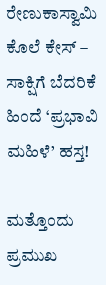ರೇಣುಕಾಸ್ವಾಮಿ ಕೊಲೆ ಕೇಸ್ – ಸಾಕ್ಷಿಗೆ ಬೆದರಿಕೆ ಹಿಂದೆ ‘ಪ್ರಭಾವಿ ಮಹಿಳೆ’ ಹಸ್ತ!

ಮತ್ತೊಂದು ಪ್ರಮುಖ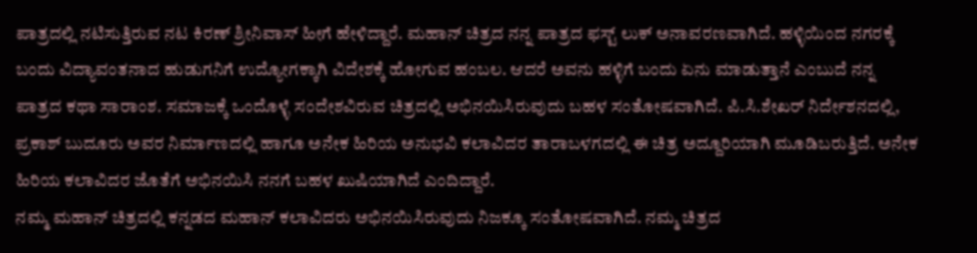ಪಾತ್ರದಲ್ಲಿ ನಟಿಸುತ್ತಿರುವ ನಟ ಕಿರಣ್ ಶ್ರೀನಿವಾಸ್ ಹೀಗೆ ಹೇಳಿದ್ದಾರೆ. ಮಹಾನ್ ಚಿತ್ರದ ನನ್ನ ಪಾತ್ರದ ಫಸ್ಟ್ ಲುಕ್ ಅನಾವರಣವಾಗಿದೆ. ಹಳ್ಳಿಯಿಂದ ನಗರಕ್ಕೆ ಬಂದು ವಿದ್ಯಾವಂತನಾದ ಹುಡುಗನಿಗೆ ಉದ್ಯೋಗಕ್ಕಾಗಿ ವಿದೇಶಕ್ಕೆ ಹೋಗುವ ಹಂಬಲ. ಆದರೆ ಅವನು ಹಳ್ಳಿಗೆ ಬಂದು ಏನು ಮಾಡುತ್ತಾನೆ ಎಂಬುದೆ ನನ್ನ ಪಾತ್ರದ ಕಥಾ ಸಾರಾಂಶ. ಸಮಾಜಕ್ಕೆ ಒಂದೊಳ್ಳೆ ಸಂದೇಶವಿರುವ ಚಿತ್ರದಲ್ಲಿ ಅಭಿನಯಿಸಿರುವುದು ಬಹಳ ಸಂತೋಷವಾಗಿದೆ. ಪಿ.ಸಿ.ಶೇಖರ್ ನಿರ್ದೇಶನದಲ್ಲಿ, ಪ್ರಕಾಶ್ ಬುದೂರು ಅವರ ನಿರ್ಮಾಣದಲ್ಲಿ ಹಾಗೂ ಅನೇಕ ಹಿರಿಯ ಅನುಭವಿ ಕಲಾವಿದರ ತಾರಾಬಳಗದಲ್ಲಿ ಈ ಚಿತ್ರ ಅದ್ದೂರಿಯಾಗಿ ಮೂಡಿಬರುತ್ತಿದೆ. ಅನೇಕ ಹಿರಿಯ ಕಲಾವಿದರ ಜೊತೆಗೆ ಅಭಿನಯಿಸಿ ನನಗೆ ಬಹಳ ಖುಷಿಯಾಗಿದೆ ಎಂದಿದ್ದಾರೆ.
ನಮ್ಮ ಮಹಾನ್ ಚಿತ್ರದಲ್ಲಿ ಕನ್ನಡದ ಮಹಾನ್ ಕಲಾವಿದರು ಅಭಿನಯಿಸಿರುವುದು ನಿಜಕ್ಕೂ ಸಂತೋಷವಾಗಿದೆ. ನಮ್ಮ ಚಿತ್ರದ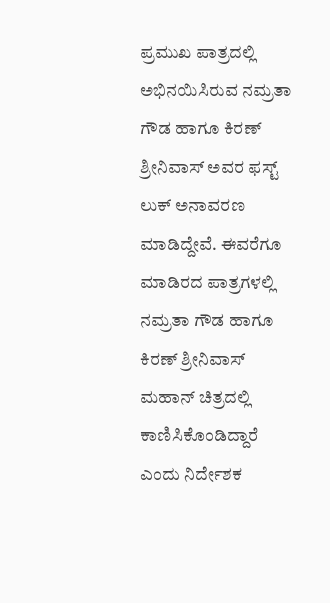ಪ್ರಮುಖ ಪಾತ್ರದಲ್ಲಿ ಅಭಿನಯಿಸಿರುವ ನಮ್ರತಾ ಗೌಡ ಹಾಗೂ ಕಿರಣ್ ಶ್ರೀನಿವಾಸ್ ಅವರ ಫಸ್ಟ್ ಲುಕ್ ಅನಾವರಣ ಮಾಡಿದ್ದೇವೆ. ಈವರೆಗೂ ಮಾಡಿರದ ಪಾತ್ರಗಳಲ್ಲಿ ನಮ್ರತಾ ಗೌಡ ಹಾಗೂ ಕಿರಣ್ ಶ್ರೀನಿವಾಸ್ ಮಹಾನ್ ಚಿತ್ರದಲ್ಲಿ ಕಾಣಿಸಿಕೊಂಡಿದ್ದಾರೆ ಎಂದು ನಿರ್ದೇಶಕ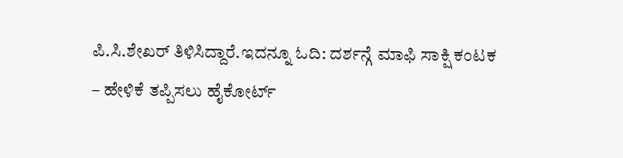ಪಿ.ಸಿ.ಶೇಖರ್ ತಿಳಿಸಿದ್ದಾರೆ.ಇದನ್ನೂ ಓದಿ: ದರ್ಶನ್ಗೆ ಮಾಫಿ ಸಾಕ್ಷಿ ಕಂಟಕ – ಹೇಳಿಕೆ ತಪ್ಪಿಸಲು ಹೈಕೋರ್ಟ್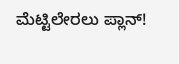ಮೆಟ್ಟಿಲೇರಲು ಪ್ಲಾನ್!